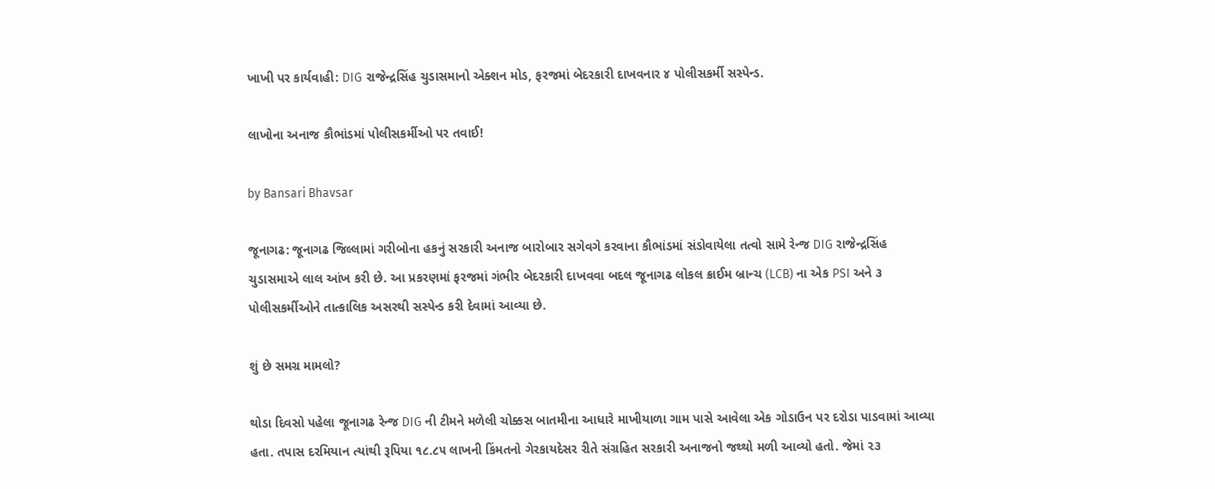ખાખી પર કાર્યવાહી: DIG રાજેન્દ્રસિંહ ચુડાસમાનો એક્શન મોડ, ફરજમાં બેદરકારી દાખવનાર ૪ પોલીસકર્મી સસ્પેન્ડ.

લાખોના અનાજ કૌભાંડમાં પોલીસકર્મીઓ પર તવાઈ!

by Bansari Bhavsar

જૂનાગઢ: જૂનાગઢ જિલ્લામાં ગરીબોના હકનું સરકારી અનાજ બારોબાર સગેવગે કરવાના કૌભાંડમાં સંડોવાયેલા તત્વો સામે રેન્જ DIG રાજેન્દ્રસિંહ ચુડાસમાએ લાલ આંખ કરી છે. આ પ્રકરણમાં ફરજમાં ગંભીર બેદરકારી દાખવવા બદલ જૂનાગઢ લોકલ ક્રાઈમ બ્રાન્ચ (LCB) ના એક PSI અને ૩ પોલીસકર્મીઓને તાત્કાલિક અસરથી સસ્પેન્ડ કરી દેવામાં આવ્યા છે.

શું છે સમગ્ર મામલો?

થોડા દિવસો પહેલા જૂનાગઢ રેન્જ DIG ની ટીમને મળેલી ચોક્કસ બાતમીના આધારે માખીયાળા ગામ પાસે આવેલા એક ગોડાઉન પર દરોડા પાડવામાં આવ્યા હતા. તપાસ દરમિયાન ત્યાંથી રૂપિયા ૧૮.૮૫ લાખની કિંમતનો ગેરકાયદેસર રીતે સંગ્રહિત સરકારી અનાજનો જથ્થો મળી આવ્યો હતો. જેમાં ૨૩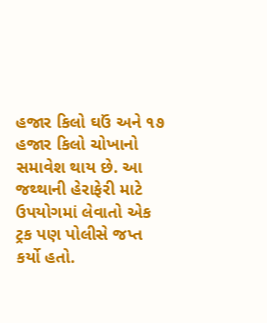હજાર કિલો ઘઉં અને ૧૭ હજાર કિલો ચોખાનો સમાવેશ થાય છે. આ જથ્થાની હેરાફેરી માટે ઉપયોગમાં લેવાતો એક ટ્રક પણ પોલીસે જપ્ત કર્યો હતો.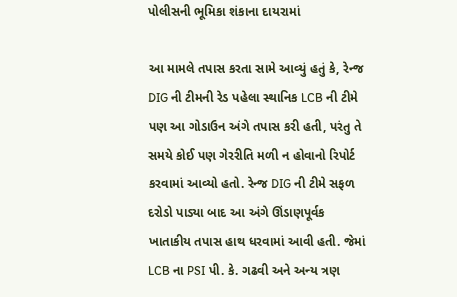પોલીસની ભૂમિકા શંકાના દાયરામાં

આ મામલે તપાસ કરતા સામે આવ્યું હતું કે, રેન્જ DIG ની ટીમની રેડ પહેલા સ્થાનિક LCB ની ટીમે પણ આ ગોડાઉન અંગે તપાસ કરી હતી, પરંતુ તે સમયે કોઈ પણ ગેરરીતિ મળી ન હોવાનો રિપોર્ટ કરવામાં આવ્યો હતો. રેન્જ DIG ની ટીમે સફળ દરોડો પાડ્યા બાદ આ અંગે ઊંડાણપૂર્વક ખાતાકીય તપાસ હાથ ધરવામાં આવી હતી. જેમાં LCB ના PSI પી. કે. ગઢવી અને અન્ય ત્રણ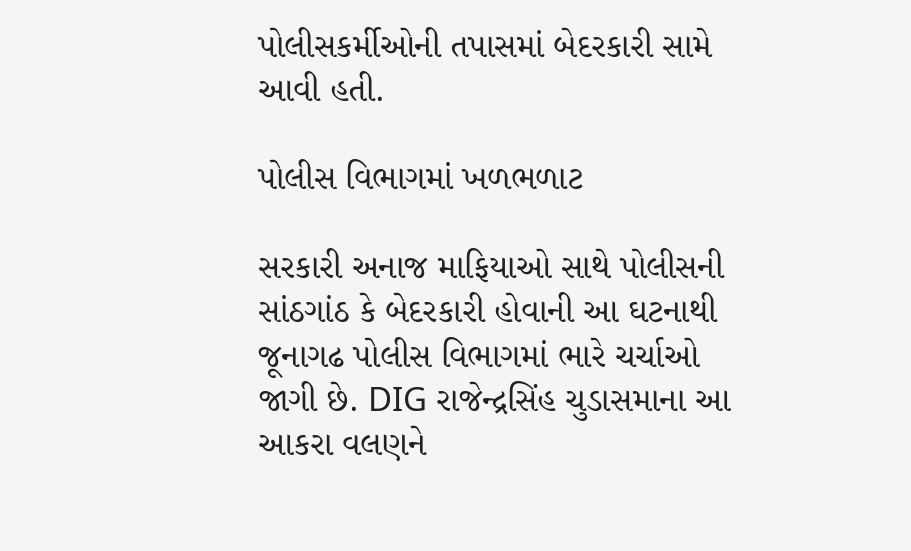પોલીસકર્મીઓની તપાસમાં બેદરકારી સામે આવી હતી.

પોલીસ વિભાગમાં ખળભળાટ

સરકારી અનાજ માફિયાઓ સાથે પોલીસની સાંઠગાંઠ કે બેદરકારી હોવાની આ ઘટનાથી જૂનાગઢ પોલીસ વિભાગમાં ભારે ચર્ચાઓ જાગી છે. DIG રાજેન્દ્રસિંહ ચુડાસમાના આ આકરા વલણને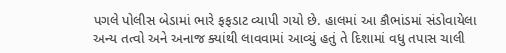પગલે પોલીસ બેડામાં ભારે ફફડાટ વ્યાપી ગયો છે. હાલમાં આ કૌભાંડમાં સંડોવાયેલા અન્ય તત્વો અને અનાજ ક્યાંથી લાવવામાં આવ્યું હતું તે દિશામાં વધુ તપાસ ચાલી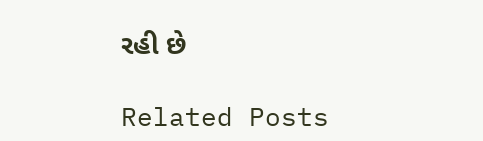રહી છે

Related Posts